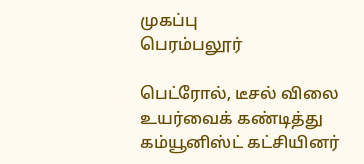முகப்பு
பெரம்பலூர்

பெட்ரோல், டீசல் விலை உயர்வைக் கண்டித்து கம்யூனிஸ்ட் கட்சியினர்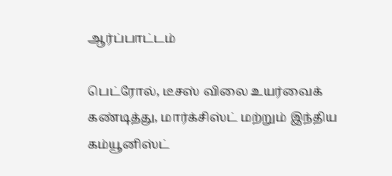ஆர்ப்பாட்டம்

பெட்ரோல், டீசஸ் விலை உயர்வைக் கண்டித்து, மார்க்சிஸ்ட் மற்றும் இந்திய கம்யூனிஸ்ட்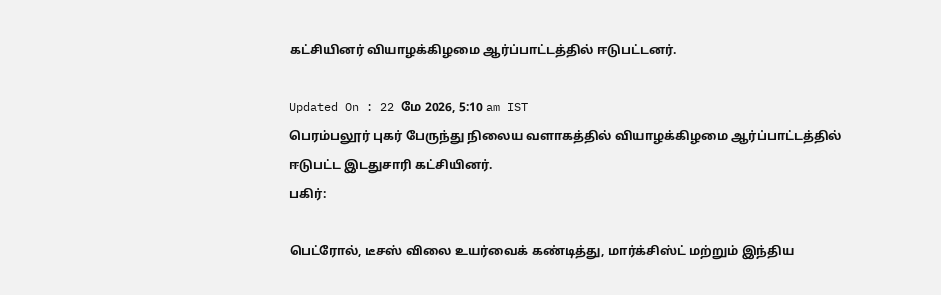கட்சியினர் வியாழக்கிழமை ஆர்ப்பாட்டத்தில் ஈடுபட்டனர்.

Updated On : 22 மே 2026, 5:10 am IST
பெரம்பலூர் புகர் பேருந்து நிலைய வளாகத்தில் வியாழக்கிழமை ஆர்ப்பாட்டத்தில் ஈடுபட்ட இடதுசாரி கட்சியினர்.
பகிர்:

பெட்ரோல், டீசஸ் விலை உயர்வைக் கண்டித்து, மார்க்சிஸ்ட் மற்றும் இந்திய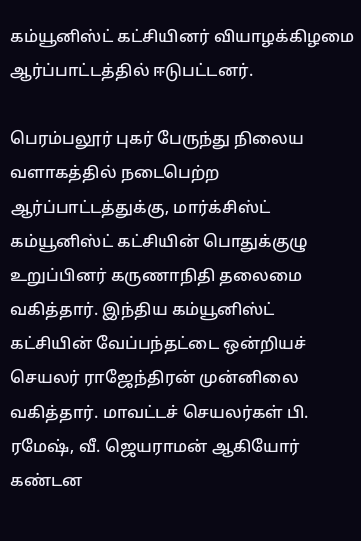கம்யூனிஸ்ட் கட்சியினர் வியாழக்கிழமை ஆர்ப்பாட்டத்தில் ஈடுபட்டனர்.

பெரம்பலூர் புகர் பேருந்து நிலைய வளாகத்தில் நடைபெற்ற ஆர்ப்பாட்டத்துக்கு, மார்க்சிஸ்ட் கம்யூனிஸ்ட் கட்சியின் பொதுக்குழு உறுப்பினர் கருணாநிதி தலைமை வகித்தார். இந்திய கம்யூனிஸ்ட் கட்சியின் வேப்பந்தட்டை ஒன்றியச் செயலர் ராஜேந்திரன் முன்னிலை வகித்தார். மாவட்டச் செயலர்கள் பி. ரமேஷ், வீ. ஜெயராமன் ஆகியோர் கண்டன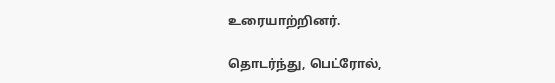உரையாற்றினர்.

தொடர்ந்து, பெட்ரோல்,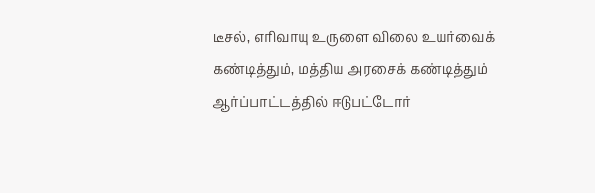டீசல், எரிவாயு உருளை விலை உயர்வைக் கண்டித்தும், மத்திய அரசைக் கண்டித்தும் ஆர்ப்பாட்டத்தில் ஈடுபட்டோர்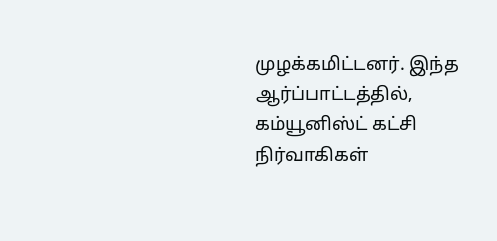முழக்கமிட்டனர். இந்த ஆர்ப்பாட்டத்தில், கம்யூனிஸ்ட் கட்சி நிர்வாகிகள்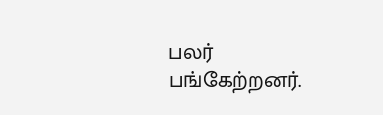பலர் பங்கேற்றனர்.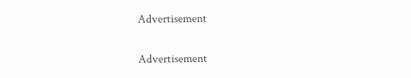Advertisement

Advertisement